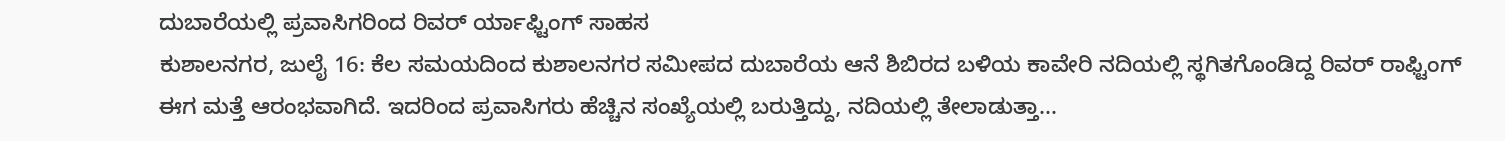ದುಬಾರೆಯಲ್ಲಿ ಪ್ರವಾಸಿಗರಿಂದ ರಿವರ್ ರ್ಯಾಫ್ಟಿಂಗ್ ಸಾಹಸ
ಕುಶಾಲನಗರ, ಜುಲೈ 16: ಕೆಲ ಸಮಯದಿಂದ ಕುಶಾಲನಗರ ಸಮೀಪದ ದುಬಾರೆಯ ಆನೆ ಶಿಬಿರದ ಬಳಿಯ ಕಾವೇರಿ ನದಿಯಲ್ಲಿ ಸ್ಥಗಿತಗೊಂಡಿದ್ದ ರಿವರ್ ರಾಫ್ಟಿಂಗ್ ಈಗ ಮತ್ತೆ ಆರಂಭವಾಗಿದೆ. ಇದರಿಂದ ಪ್ರವಾಸಿಗರು ಹೆಚ್ಚಿನ ಸಂಖ್ಯೆಯಲ್ಲಿ ಬರುತ್ತಿದ್ದು, ನದಿಯಲ್ಲಿ ತೇಲಾಡುತ್ತಾ...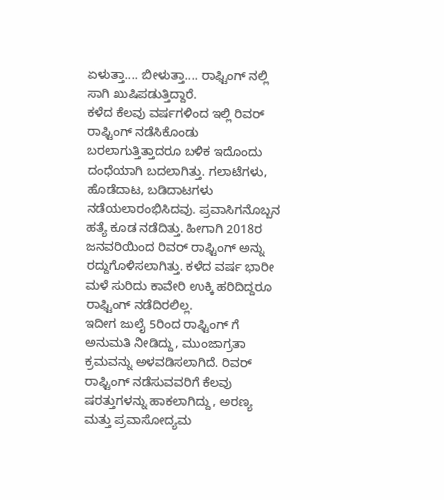ಏಳುತ್ತಾ.... ಬೀಳುತ್ತಾ.... ರಾಫ್ಟಿಂಗ್ ನಲ್ಲಿ ಸಾಗಿ ಖುಷಿಪಡುತ್ತಿದ್ದಾರೆ.
ಕಳೆದ ಕೆಲವು ವರ್ಷಗಳಿಂದ ಇಲ್ಲಿ ರಿವರ್ ರಾಫ್ಟಿಂಗ್ ನಡೆಸಿಕೊಂಡು ಬರಲಾಗುತ್ತಿತ್ತಾದರೂ ಬಳಿಕ ಇದೊಂದು ದಂಧೆಯಾಗಿ ಬದಲಾಗಿತ್ತು. ಗಲಾಟೆಗಳು, ಹೊಡೆದಾಟ, ಬಡಿದಾಟಗಳು ನಡೆಯಲಾರಂಭಿಸಿದವು. ಪ್ರವಾಸಿಗನೊಬ್ಬನ ಹತ್ಯೆ ಕೂಡ ನಡೆದಿತ್ತು. ಹೀಗಾಗಿ 2018ರ ಜನವರಿಯಿಂದ ರಿವರ್ ರಾಫ್ಟಿಂಗ್ ಅನ್ನು ರದ್ದುಗೊಳಿಸಲಾಗಿತ್ತು. ಕಳೆದ ವರ್ಷ ಭಾರೀ ಮಳೆ ಸುರಿದು ಕಾವೇರಿ ಉಕ್ಕಿ ಹರಿದಿದ್ದರೂ ರಾಫ್ಟಿಂಗ್ ನಡೆದಿರಲಿಲ್ಲ.
ಇದೀಗ ಜುಲೈ 5ರಿಂದ ರಾಫ್ಟಿಂಗ್ ಗೆ ಅನುಮತಿ ನೀಡಿದ್ದು, ಮುಂಜಾಗ್ರತಾ ಕ್ರಮವನ್ನು ಅಳವಡಿಸಲಾಗಿದೆ. ರಿವರ್ ರಾಫ್ಟಿಂಗ್ ನಡೆಸುವವರಿಗೆ ಕೆಲವು ಷರತ್ತುಗಳನ್ನು ಹಾಕಲಾಗಿದ್ದು, ಅರಣ್ಯ ಮತ್ತು ಪ್ರವಾಸೋದ್ಯಮ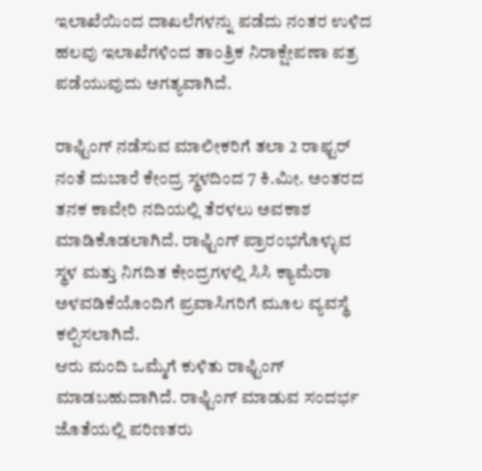ಇಲಾಖೆಯಿಂದ ದಾಖಲೆಗಳನ್ನು ಪಡೆದು ನಂತರ ಉಳಿದ ಹಲವು ಇಲಾಖೆಗಳಿಂದ ತಾಂತ್ರಿಕ ನಿರಾಕ್ಷೇಪಣಾ ಪತ್ರ ಪಡೆಯುವುದು ಅಗತ್ಯವಾಗಿದೆ.

ರಾಫ್ಟಿಂಗ್ ನಡೆಸುವ ಮಾಲೀಕರಿಗೆ ತಲಾ 2 ರಾಫ್ಟರ್ ನಂತೆ ದುಬಾರೆ ಕೇಂದ್ರ ಸ್ಥಳದಿಂದ 7 ಕಿ.ಮೀ. ಅಂತರದ ತನಕ ಕಾವೇರಿ ನದಿಯಲ್ಲಿ ತೆರಳಲು ಅವಕಾಶ ಮಾಡಿಕೊಡಲಾಗಿದೆ. ರಾಫ್ಟಿಂಗ್ ಪ್ರಾರಂಭಗೊಳ್ಳುವ ಸ್ಥಳ ಮತ್ತು ನಿಗದಿತ ಕೇಂದ್ರಗಳಲ್ಲಿ ಸಿಸಿ ಕ್ಯಾಮೆರಾ ಅಳವಡಿಕೆಯೊಂದಿಗೆ ಪ್ರವಾಸಿಗರಿಗೆ ಮೂಲ ವ್ಯವಸ್ಥೆ ಕಲ್ಪಿಸಲಾಗಿದೆ.
ಆರು ಮಂದಿ ಒಮ್ಮೆಗೆ ಕುಳಿತು ರಾಫ್ಟಿಂಗ್ ಮಾಡಬಹುದಾಗಿದೆ. ರಾಫ್ಟಿಂಗ್ ಮಾಡುವ ಸಂದರ್ಭ ಜೊತೆಯಲ್ಲಿ ಪರಿಣತರು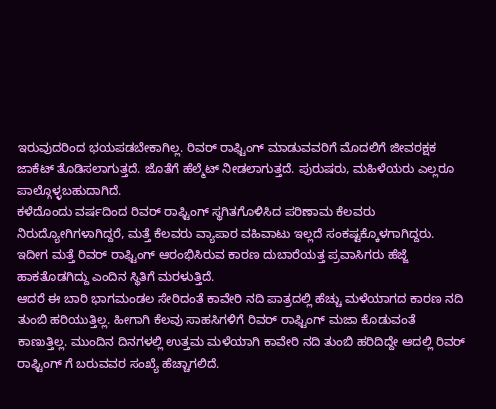ಇರುವುದರಿಂದ ಭಯಪಡಬೇಕಾಗಿಲ್ಲ. ರಿವರ್ ರಾಫ್ಟಿಂಗ್ ಮಾಡುವವರಿಗೆ ಮೊದಲಿಗೆ ಜೀವರಕ್ಷಕ ಜಾಕೆಟ್ ತೊಡಿಸಲಾಗುತ್ತದೆ. ಜೊತೆಗೆ ಹೆಲ್ಮೆಟ್ ನೀಡಲಾಗುತ್ತದೆ. ಪುರುಷರು, ಮಹಿಳೆಯರು ಎಲ್ಲರೂ ಪಾಲ್ಗೊಳ್ಳಬಹುದಾಗಿದೆ.
ಕಳೆದೊಂದು ವರ್ಷದಿಂದ ರಿವರ್ ರಾಫ್ಟಿಂಗ್ ಸ್ಥಗಿತಗೊಳಿಸಿದ ಪರಿಣಾಮ ಕೆಲವರು ನಿರುದ್ಯೋಗಿಗಳಾಗಿದ್ದರೆ, ಮತ್ತೆ ಕೆಲವರು ವ್ಯಾಪಾರ ವಹಿವಾಟು ಇಲ್ಲದೆ ಸಂಕಷ್ಟಕ್ಕೊಳಗಾಗಿದ್ದರು. ಇದೀಗ ಮತ್ತೆ ರಿವರ್ ರಾಫ್ಟಿಂಗ್ ಆರಂಭಿಸಿರುವ ಕಾರಣ ದುಬಾರೆಯತ್ತ ಪ್ರವಾಸಿಗರು ಹೆಜ್ಜೆ ಹಾಕತೊಡಗಿದ್ದು ಎಂದಿನ ಸ್ಥಿತಿಗೆ ಮರಳುತ್ತಿದೆ.
ಆದರೆ ಈ ಬಾರಿ ಭಾಗಮಂಡಲ ಸೇರಿದಂತೆ ಕಾವೇರಿ ನದಿ ಪಾತ್ರದಲ್ಲಿ ಹೆಚ್ಚು ಮಳೆಯಾಗದ ಕಾರಣ ನದಿ ತುಂಬಿ ಹರಿಯುತ್ತಿಲ್ಲ. ಹೀಗಾಗಿ ಕೆಲವು ಸಾಹಸಿಗಳಿಗೆ ರಿವರ್ ರಾಫ್ಟಿಂಗ್ ಮಜಾ ಕೊಡುವಂತೆ ಕಾಣುತ್ತಿಲ್ಲ. ಮುಂದಿನ ದಿನಗಳಲ್ಲಿ ಉತ್ತಮ ಮಳೆಯಾಗಿ ಕಾವೇರಿ ನದಿ ತುಂಬಿ ಹರಿದಿದ್ದೇ ಆದಲ್ಲಿ ರಿವರ್ ರಾಫ್ಟಿಂಗ್ ಗೆ ಬರುವವರ ಸಂಖ್ಯೆ ಹೆಚ್ಚಾಗಲಿದೆ.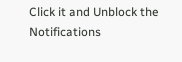Click it and Unblock the Notifications